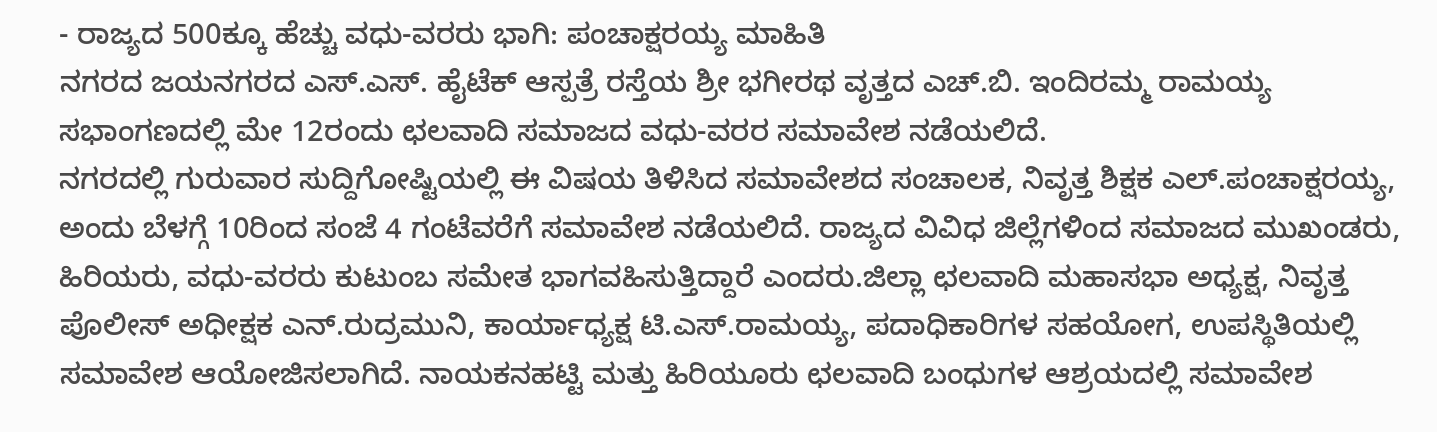- ರಾಜ್ಯದ 500ಕ್ಕೂ ಹೆಚ್ಚು ವಧು-ವರರು ಭಾಗಿ: ಪಂಚಾಕ್ಷರಯ್ಯ ಮಾಹಿತಿ
ನಗರದ ಜಯನಗರದ ಎಸ್.ಎಸ್. ಹೈಟೆಕ್ ಆಸ್ಪತ್ರೆ ರಸ್ತೆಯ ಶ್ರೀ ಭಗೀರಥ ವೃತ್ತದ ಎಚ್.ಬಿ. ಇಂದಿರಮ್ಮ ರಾಮಯ್ಯ ಸಭಾಂಗಣದಲ್ಲಿ ಮೇ 12ರಂದು ಛಲವಾದಿ ಸಮಾಜದ ವಧು-ವರರ ಸಮಾವೇಶ ನಡೆಯಲಿದೆ.
ನಗರದಲ್ಲಿ ಗುರುವಾರ ಸುದ್ದಿಗೋಷ್ಟಿಯಲ್ಲಿ ಈ ವಿಷಯ ತಿಳಿಸಿದ ಸಮಾವೇಶದ ಸಂಚಾಲಕ, ನಿವೃತ್ತ ಶಿಕ್ಷಕ ಎಲ್.ಪಂಚಾಕ್ಷರಯ್ಯ, ಅಂದು ಬೆಳಗ್ಗೆ 10ರಿಂದ ಸಂಜೆ 4 ಗಂಟೆವರೆಗೆ ಸಮಾವೇಶ ನಡೆಯಲಿದೆ. ರಾಜ್ಯದ ವಿವಿಧ ಜಿಲ್ಲೆಗಳಿಂದ ಸಮಾಜದ ಮುಖಂಡರು, ಹಿರಿಯರು, ವಧು-ವರರು ಕುಟುಂಬ ಸಮೇತ ಭಾಗವಹಿಸುತ್ತಿದ್ದಾರೆ ಎಂದರು.ಜಿಲ್ಲಾ ಛಲವಾದಿ ಮಹಾಸಭಾ ಅಧ್ಯಕ್ಷ, ನಿವೃತ್ತ ಪೊಲೀಸ್ ಅಧೀಕ್ಷಕ ಎನ್.ರುದ್ರಮುನಿ, ಕಾರ್ಯಾಧ್ಯಕ್ಷ ಟಿ.ಎಸ್.ರಾಮಯ್ಯ, ಪದಾಧಿಕಾರಿಗಳ ಸಹಯೋಗ, ಉಪಸ್ಥಿತಿಯಲ್ಲಿ ಸಮಾವೇಶ ಆಯೋಜಿಸಲಾಗಿದೆ. ನಾಯಕನಹಟ್ಟಿ ಮತ್ತು ಹಿರಿಯೂರು ಛಲವಾದಿ ಬಂಧುಗಳ ಆಶ್ರಯದಲ್ಲಿ ಸಮಾವೇಶ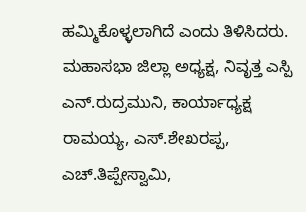ಹಮ್ಮಿಕೊಳ್ಳಲಾಗಿದೆ ಎಂದು ತಿಳಿಸಿದರು.
ಮಹಾಸಭಾ ಜಿಲ್ಲಾ ಅಧ್ಯಕ್ಷ, ನಿವೃತ್ತ ಎಸ್ಪಿ ಎನ್.ರುದ್ರಮುನಿ, ಕಾರ್ಯಾಧ್ಯಕ್ಷ ರಾಮಯ್ಯ, ಎಸ್.ಶೇಖರಪ್ಪ, ಎಚ್.ತಿಪ್ಪೇಸ್ವಾಮಿ,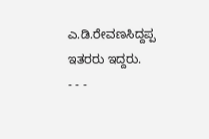ಎ.ಡಿ.ರೇವಣಸಿದ್ದಪ್ಪ ಇತರರು ಇದ್ದರು.
- - -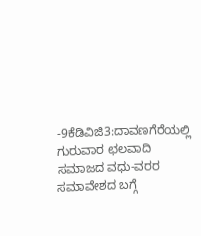-9ಕೆಡಿವಿಜಿ3:ದಾವಣಗೆರೆಯಲ್ಲಿ ಗುರುವಾರ ಛಲವಾದಿ ಸಮಾಜದ ವಧು-ವರರ ಸಮಾವೇಶದ ಬಗ್ಗೆ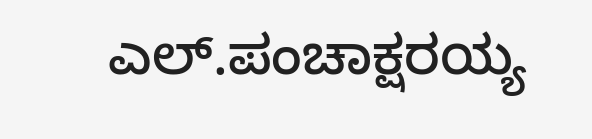ಎಲ್.ಪಂಚಾಕ್ಷರಯ್ಯ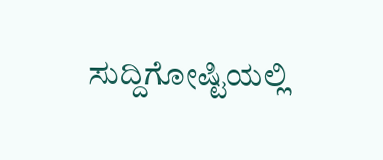ಸುದ್ದಿಗೋಷ್ಟಿಯಲ್ಲಿ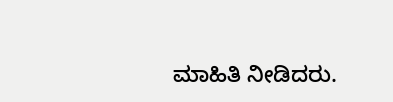ಮಾಹಿತಿ ನೀಡಿದರು.